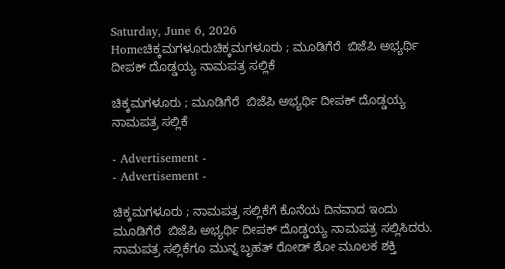Saturday, June 6, 2026
Homeಚಿಕ್ಕಮಗಳೂರುಚಿಕ್ಕಮಗಳೂರು ; ಮೂಡಿಗೆರೆ  ಬಿಜೆಪಿ ಅಭ್ಯರ್ಥಿ ದೀಪಕ್ ದೊಡ್ಡಯ್ಯ ನಾಮಪತ್ರ ಸಲ್ಲಿಕೆ

ಚಿಕ್ಕಮಗಳೂರು ; ಮೂಡಿಗೆರೆ  ಬಿಜೆಪಿ ಅಭ್ಯರ್ಥಿ ದೀಪಕ್ ದೊಡ್ಡಯ್ಯ ನಾಮಪತ್ರ ಸಲ್ಲಿಕೆ

- Advertisement -
- Advertisement -

ಚಿಕ್ಕಮಗಳೂರು ; ನಾಮಪತ್ರ ಸಲ್ಲಿಕೆಗೆ ಕೊನೆಯ ದಿನವಾದ ಇಂದು ಮೂಡಿಗೆರೆ  ಬಿಜೆಪಿ ಅಭ್ಯರ್ಥಿ ದೀಪಕ್ ದೊಡ್ಡಯ್ಯ ನಾಮಪತ್ರ ಸಲ್ಲಿಸಿದರು. ನಾಮಪತ್ರ ಸಲ್ಲಿಕೆಗೂ ಮುನ್ನ ಬೃಹತ್ ರೋಡ್ ಶೋ ಮೂಲಕ ಶಕ್ತಿ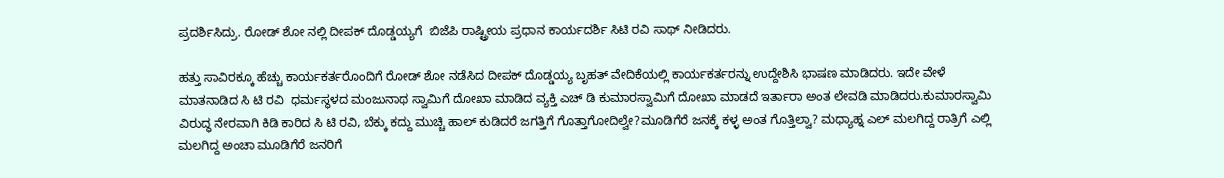ಪ್ರದರ್ಶಿಸಿದ್ರು. ರೋಡ್ ಶೋ ನಲ್ಲಿ ದೀಪಕ್ ದೊಡ್ಡಯ್ಯಗೆ  ಬಿಜೆಪಿ ರಾಷ್ಟ್ರೀಯ ಪ್ರಧಾನ ಕಾರ್ಯದರ್ಶಿ ಸಿಟಿ ರವಿ ಸಾಥ್ ನೀಡಿದರು.

ಹತ್ತು ಸಾವಿರಕ್ಕೂ ಹೆಚ್ಚು ಕಾರ್ಯಕರ್ತರೊಂದಿಗೆ ರೋಡ್ ಶೋ ನಡೆಸಿದ ದೀಪಕ್ ದೊಡ್ಡಯ್ಯ ಬೃಹತ್ ವೇದಿಕೆಯಲ್ಲಿ ಕಾರ್ಯಕರ್ತರನ್ನು ಉದ್ದೇಶಿಸಿ ಭಾಷಣ ಮಾಡಿದರು. ಇದೇ ವೇಳೆ ಮಾತನಾಡಿದ ಸಿ ಟಿ ರವಿ  ಧರ್ಮಸ್ಥಳದ ಮಂಜುನಾಥ ಸ್ವಾಮಿಗೆ ದೋಖಾ ಮಾಡಿದ ವ್ಯಕ್ತಿ ಎಚ್ ಡಿ ಕುಮಾರಸ್ವಾಮಿಗೆ ದೋಖಾ ಮಾಡದೆ ಇರ್ತಾರಾ ಅಂತ ಲೇವಡಿ ಮಾಡಿದರು.ಕುಮಾರಸ್ವಾಮಿ ವಿರುದ್ಧ ನೇರವಾಗಿ ಕಿಡಿ ಕಾರಿದ ಸಿ ಟಿ ರವಿ, ಬೆಕ್ಕು ಕದ್ದು ಮುಚ್ಚಿ ಹಾಲ್ ಕುಡಿದರೆ ಜಗತ್ತಿಗೆ ಗೊತ್ತಾಗೋದಿಲ್ವೇ?ಮೂಡಿಗೆರೆ ಜನಕ್ಕೆ ಕಳ್ಳ ಅಂತ ಗೊತ್ತಿಲ್ವಾ? ಮಧ್ಯಾಹ್ನ ಎಲ್ ಮಲಗಿದ್ದ ರಾತ್ರಿಗೆ ಎಲ್ಲಿ ಮಲಗಿದ್ದ ಅಂಚಾ ಮೂಡಿಗೆರೆ ಜನರಿಗೆ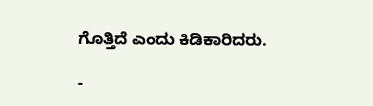ಗೊತ್ತಿದೆ ಎಂದು ಕಿಡಿಕಾರಿದರು.

-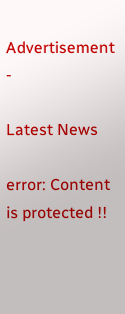Advertisement -

Latest News

error: Content is protected !!